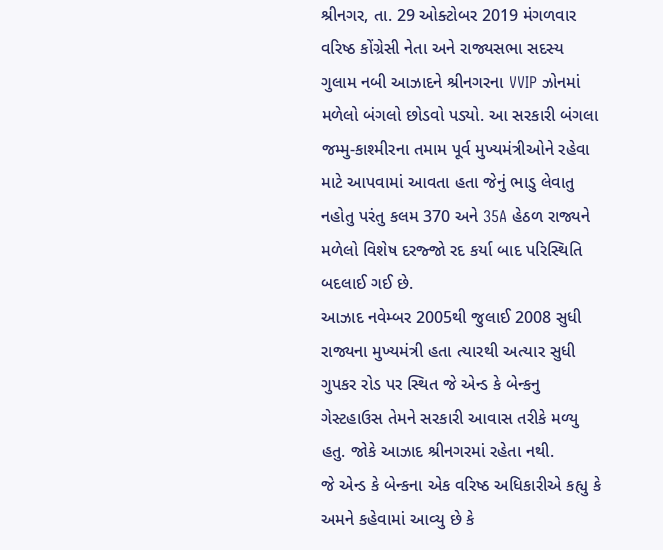શ્રીનગર, તા. 29 ઓક્ટોબર 2019 મંગળવાર
વરિષ્ઠ કોંગ્રેસી નેતા અને રાજ્યસભા સદસ્ય ગુલામ નબી આઝાદને શ્રીનગરના VVIP ઝોનમાં મળેલો બંગલો છોડવો પડ્યો. આ સરકારી બંગલા જમ્મુ-કાશ્મીરના તમામ પૂર્વ મુખ્યમંત્રીઓને રહેવા માટે આપવામાં આવતા હતા જેનું ભાડુ લેવાતુ નહોતુ પરંતુ કલમ 370 અને 35A હેઠળ રાજ્યને મળેલો વિશેષ દરજ્જો રદ કર્યા બાદ પરિસ્થિતિ બદલાઈ ગઈ છે.
આઝાદ નવેમ્બર 2005થી જુલાઈ 2008 સુધી રાજ્યના મુખ્યમંત્રી હતા ત્યારથી અત્યાર સુધી ગુપકર રોડ પર સ્થિત જે એન્ડ કે બેન્કનુ ગેસ્ટહાઉસ તેમને સરકારી આવાસ તરીકે મળ્યુ હતુ. જોકે આઝાદ શ્રીનગરમાં રહેતા નથી.
જે એન્ડ કે બેન્કના એક વરિષ્ઠ અધિકારીએ કહ્યુ કે અમને કહેવામાં આવ્યુ છે કે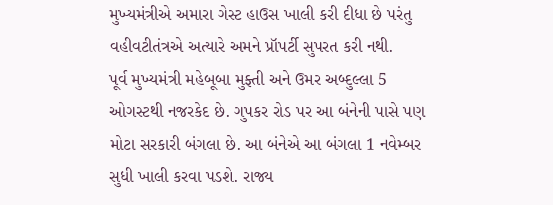મુખ્યમંત્રીએ અમારા ગેસ્ટ હાઉસ ખાલી કરી દીધા છે પરંતુ વહીવટીતંત્રએ અત્યારે અમને પ્રૉપર્ટી સુપરત કરી નથી.
પૂર્વ મુખ્યમંત્રી મહેબૂબા મુફ્તી અને ઉમર અબ્દુલ્લા 5 ઓગસ્ટથી નજરકેદ છે. ગુપકર રોડ પર આ બંનેની પાસે પણ મોટા સરકારી બંગલા છે. આ બંનેએ આ બંગલા 1 નવેમ્બર સુધી ખાલી કરવા પડશે. રાજ્ય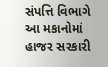સંપત્તિ વિભાગે આ મકાનોમાં હાજર સરકારી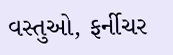વસ્તુઓ, ફર્નીચર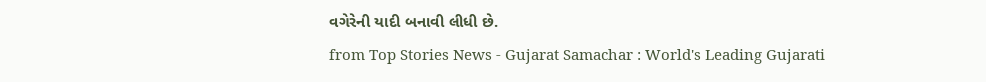વગેરેની યાદી બનાવી લીધી છે.
from Top Stories News - Gujarat Samachar : World's Leading Gujarati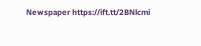Newspaper https://ift.tt/2BNlcmi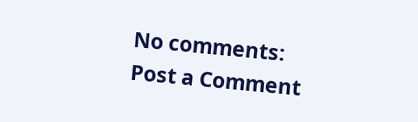No comments:
Post a Comment